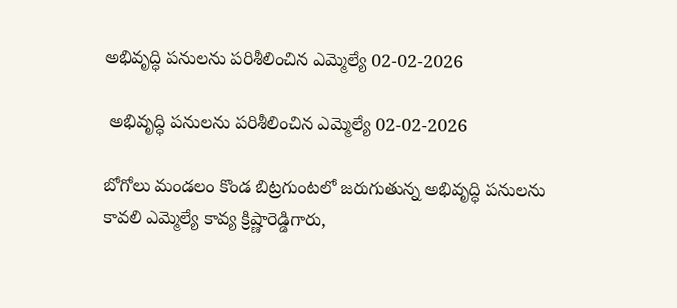అభివృద్ధి పనులను పరిశీలించిన ఎమ్మెల్యే 02-02-2026

 అభివృద్ధి పనులను పరిశీలించిన ఎమ్మెల్యే 02-02-2026

బోగోలు మండలం కొండ బిట్రగుంటలో జరుగుతున్న అభివృద్ధి పనులను కావలి ఎమ్మెల్యే కావ్య క్రిష్ణారెడ్డిగారు,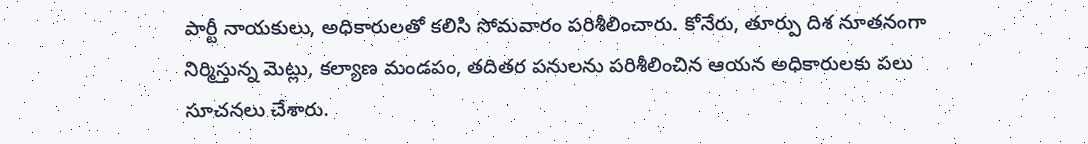పార్టీ నాయకులు, అధికారులతో కలిసి సోమవారం పరిశీలించారు. కోనేరు, తూర్పు దిశ నూతనంగా నిర్మిస్తున్న మెట్లు, కల్యాణ మండపం, తదితర పనులను పరిశీలించిన ఆయన అధికారులకు పలు సూచనలు చేశారు.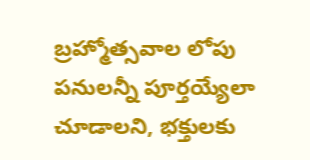బ్రహ్మోత్సవాల లోపు పనులన్నీ పూర్తయ్యేలా చూడాలని, భక్తులకు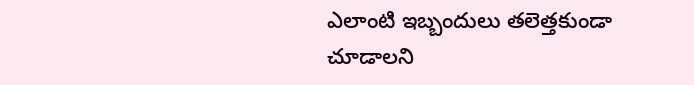ఎలాంటి ఇబ్బందులు తలెత్తకుండా చూడాలని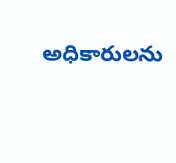అధికారులను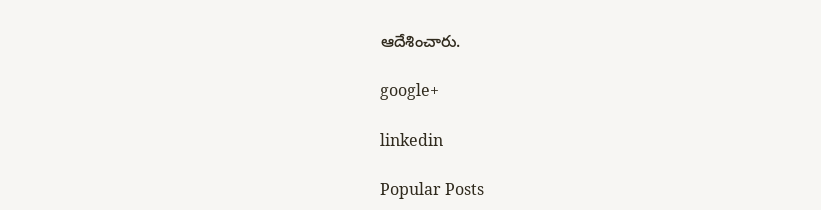ఆదేశించారు.

google+

linkedin

Popular Posts